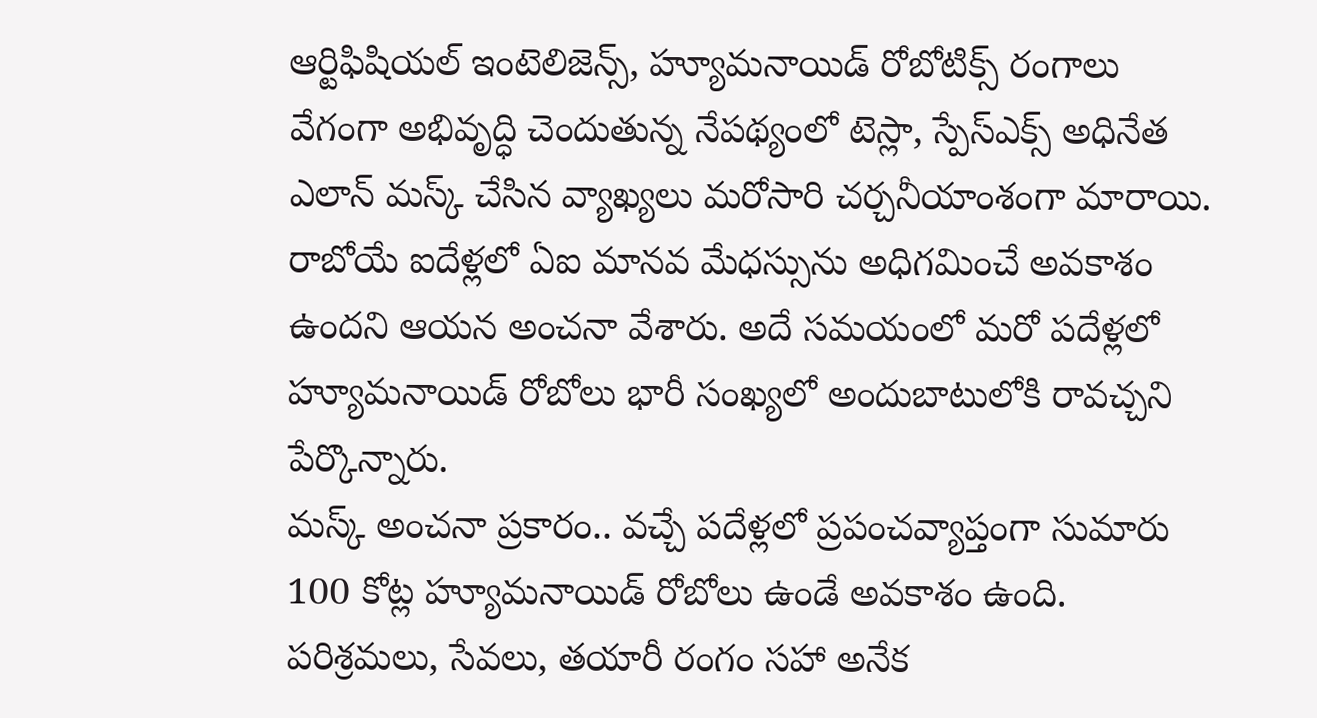ఆర్టిఫిషియల్ ఇంటెలిజెన్స్, హ్యూమనాయిడ్ రోబోటిక్స్ రంగాలు వేగంగా అభివృద్ధి చెందుతున్న నేపథ్యంలో టెస్లా, స్పేస్ఎక్స్ అధినేత ఎలాన్ మస్క్ చేసిన వ్యాఖ్యలు మరోసారి చర్చనీయాంశంగా మారాయి. రాబోయే ఐదేళ్లలో ఏఐ మానవ మేధస్సును అధిగమించే అవకాశం ఉందని ఆయన అంచనా వేశారు. అదే సమయంలో మరో పదేళ్లలో హ్యూమనాయిడ్ రోబోలు భారీ సంఖ్యలో అందుబాటులోకి రావచ్చని పేర్కొన్నారు.
మస్క్ అంచనా ప్రకారం.. వచ్చే పదేళ్లలో ప్రపంచవ్యాప్తంగా సుమారు 100 కోట్ల హ్యూమనాయిడ్ రోబోలు ఉండే అవకాశం ఉంది. పరిశ్రమలు, సేవలు, తయారీ రంగం సహా అనేక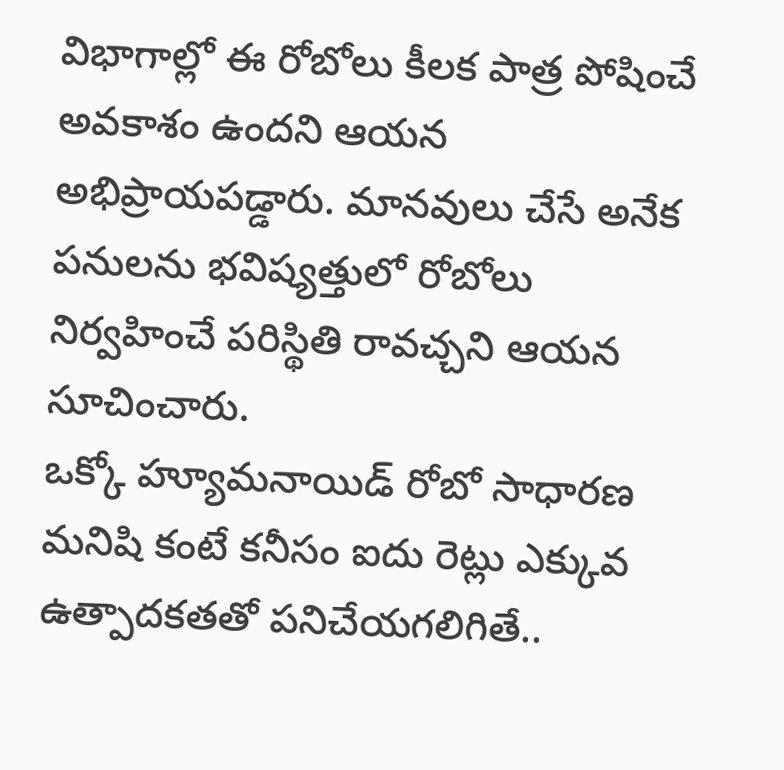విభాగాల్లో ఈ రోబోలు కీలక పాత్ర పోషించే అవకాశం ఉందని ఆయన అభిప్రాయపడ్డారు. మానవులు చేసే అనేక పనులను భవిష్యత్తులో రోబోలు నిర్వహించే పరిస్థితి రావచ్చని ఆయన సూచించారు.
ఒక్కో హ్యూమనాయిడ్ రోబో సాధారణ మనిషి కంటే కనీసం ఐదు రెట్లు ఎక్కువ ఉత్పాదకతతో పనిచేయగలిగితే..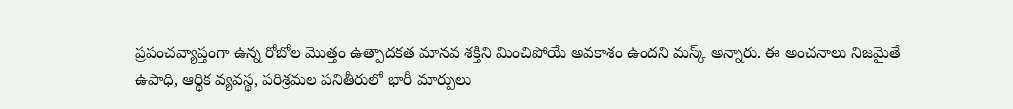ప్రపంచవ్యాప్తంగా ఉన్న రోబోల మొత్తం ఉత్పాదకత మానవ శక్తిని మించిపోయే అవకాశం ఉందని మస్క్ అన్నారు. ఈ అంచనాలు నిజమైతే ఉపాధి, ఆర్థిక వ్యవస్థ, పరిశ్రమల పనితీరులో భారీ మార్పులు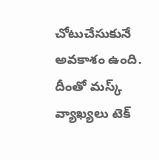చోటుచేసుకునే అవకాశం ఉంది. దీంతో మస్క్ వ్యాఖ్యలు టెక్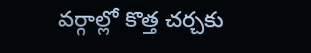వర్గాల్లో కొత్త చర్చకు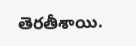తెరతీశాయి.